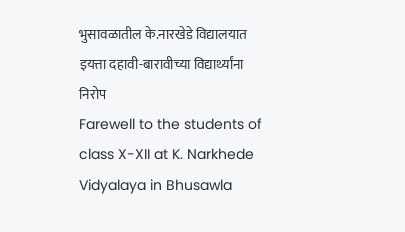भुसावळातील के.नारखेडे विद्यालयात इयत्ता दहावी-बारावीच्या विद्यार्थ्यांना निरोप
Farewell to the students of class X-XII at K. Narkhede Vidyalaya in Bhusawla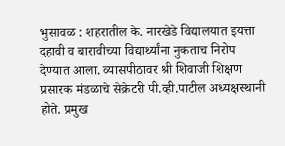भुसावळ : शहरातील के. नारखेडे विद्यालयात इयत्ता दहावी व बारावीच्या विद्यार्थ्यांना नुकताच निरोप देण्यात आला. व्यासपीठावर श्री शिवाजी शिक्षण प्रसारक मंडळाचे सेक्रेटरी पी.व्ही.पाटील अध्यक्षस्थानी होते. प्रमुख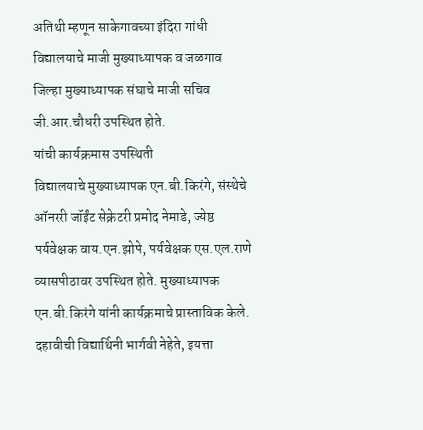अतिथी म्हणून साकेगावच्या इंदिरा गांधी विद्यालयाचे माजी मुख्याध्यापक व जळगाव जिल्हा मुख्याध्यापक संघाचे माजी सचिव जी.आर.चौधरी उपस्थित होते.
यांची कार्यक्रमास उपस्थिती
विद्यालयाचे मुख्याध्यापक एन.बी.किरंगे, संस्थेचे ऑनररी जॉईंट सेक्रेटरी प्रमोद नेमाडे, ज्येष्ठ पर्यवेक्षक वाय.एन.झोपे, पर्यवेक्षक एस.एल.राणे व्यासपीठावर उपस्थित होते. मुख्याध्यापक एन.बी.किरंगे यांनी कार्यक्रमाचे प्रास्ताविक केले. दहावीची विद्यार्थिनी भार्गवी नेहेते, इयत्ता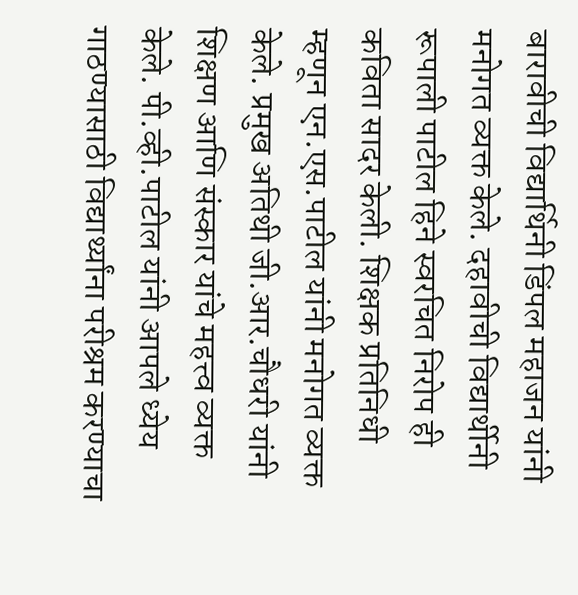बारावीची विद्यार्थिनी डिंपल महाजन यांनी मनोगत व्यक्त केले. दहावीची विद्यार्थीनी रूपाली पाटील हिने स्वरचित निरोप ही कविता सादर केली. शिक्षक प्रतिनिधी म्हणून एन.एस.पाटील यांनी मनोगत व्यक्त केले. प्रमुख अतिथी जी.आर.चौधरी यांनी शिक्षण आणि संस्कार यांचे महत्त्व व्यक्त केले. पी.व्ही.पाटील यांनी आपले ध्येय गाठण्यासाठी विद्यार्थ्यांना परीश्रम करण्याचा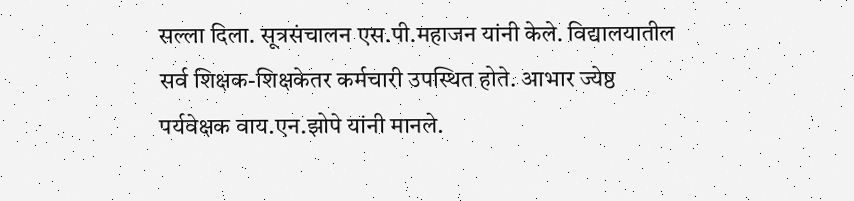सल्ला दिला. सूत्रसंचालन एस.पी.महाजन यांनी केले. विद्यालयातील सर्व शिक्षक-शिक्षकेतर कर्मचारी उपस्थित होते. आभार ज्येष्ठ पर्यवेक्षक वाय.एन.झोपे यांनी मानले.